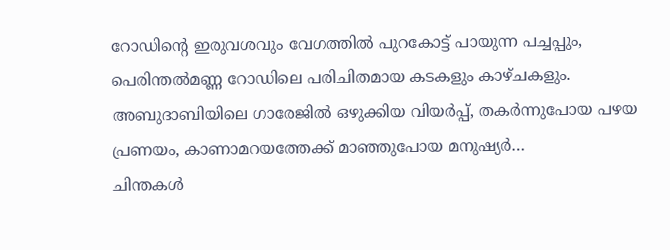റോഡിന്റെ ഇരുവശവും വേഗത്തിൽ പുറകോട്ട് പായുന്ന പച്ചപ്പും, പെരിന്തൽമണ്ണ റോഡിലെ പരിചിതമായ കടകളും കാഴ്ചകളും.
അബുദാബിയിലെ ഗാരേജിൽ ഒഴുക്കിയ വിയർപ്പ്, തകർന്നുപോയ പഴയ പ്രണയം, കാണാമറയത്തേക്ക് മാഞ്ഞുപോയ മനുഷ്യർ…
ചിന്തകൾ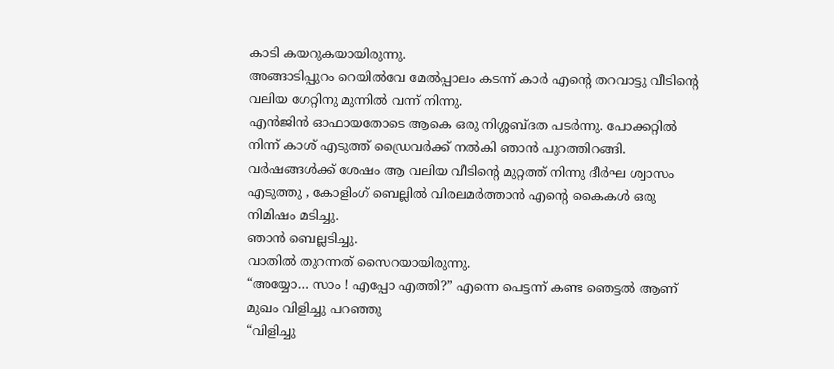കാടി കയറുകയായിരുന്നു.
അങ്ങാടിപ്പുറം റെയിൽവേ മേൽപ്പാലം കടന്ന് കാർ എന്റെ തറവാട്ടു വീടിന്റെ വലിയ ഗേറ്റിനു മുന്നിൽ വന്ന് നിന്നു.
എൻജിൻ ഓഫായതോടെ ആകെ ഒരു നിശ്ശബ്ദത പടർന്നു. പോക്കറ്റിൽ നിന്ന് കാശ് എടുത്ത് ഡ്രൈവർക്ക് നൽകി ഞാൻ പുറത്തിറങ്ങി.
വർഷങ്ങൾക്ക് ശേഷം ആ വലിയ വീടിന്റെ മുറ്റത്ത് നിന്നു ദീർഘ ശ്വാസം എടുത്തു , കോളിംഗ് ബെല്ലിൽ വിരലമർത്താൻ എന്റെ കൈകൾ ഒരു നിമിഷം മടിച്ചു.
ഞാൻ ബെല്ലടിച്ചു.
വാതിൽ തുറന്നത് സൈറയായിരുന്നു.
“അയ്യോ… സാം ! എപ്പോ എത്തി?” എന്നെ പെട്ടന്ന് കണ്ട ഞെട്ടൽ ആണ് മുഖം വിളിച്ചു പറഞ്ഞു
“വിളിച്ചു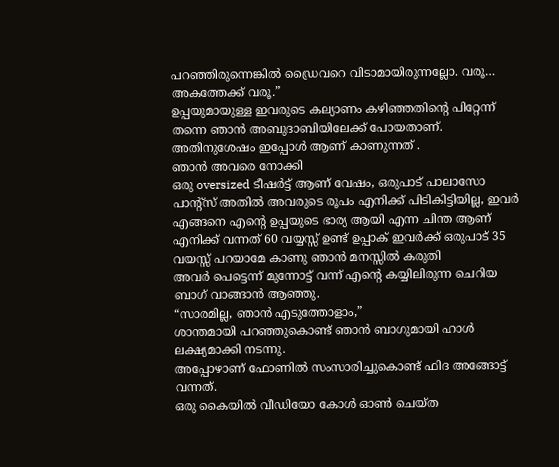പറഞ്ഞിരുന്നെങ്കിൽ ഡ്രൈവറെ വിടാമായിരുന്നല്ലോ. വരൂ… അകത്തേക്ക് വരൂ.”
ഉപ്പയുമായുള്ള ഇവരുടെ കല്യാണം കഴിഞ്ഞതിന്റെ പിറ്റേന്ന് തന്നെ ഞാൻ അബുദാബിയിലേക്ക് പോയതാണ്. അതിനുശേഷം ഇപ്പോൾ ആണ് കാണുന്നത് .
ഞാൻ അവരെ നോക്കി
ഒരു oversized ടീഷർട്ട് ആണ് വേഷം, ഒരുപാട് പാലാസോ പാന്റ്സ് അതിൽ അവരുടെ രൂപം എനിക്ക് പിടികിട്ടിയില്ല, ഇവർ എങ്ങനെ എന്റെ ഉപ്പയുടെ ഭാര്യ ആയി എന്ന ചിന്ത ആണ് എനിക്ക് വന്നത് 60 വയ്യസ്സ് ഉണ്ട് ഉപ്പാക് ഇവർക്ക് ഒരുപാട് 35 വയസ്സ് പറയാമേ കാണു ഞാൻ മനസ്സിൽ കരുതി
അവർ പെട്ടെന്ന് മുന്നോട്ട് വന്ന് എന്റെ കയ്യിലിരുന്ന ചെറിയ ബാഗ് വാങ്ങാൻ ആഞ്ഞു.
“സാരമില്ല, ഞാൻ എടുത്തോളാം,”
ശാന്തമായി പറഞ്ഞുകൊണ്ട് ഞാൻ ബാഗുമായി ഹാൾ ലക്ഷ്യമാക്കി നടന്നു.
അപ്പോഴാണ് ഫോണിൽ സംസാരിച്ചുകൊണ്ട് ഫിദ അങ്ങോട്ട് വന്നത്.
ഒരു കൈയിൽ വീഡിയോ കോൾ ഓൺ ചെയ്ത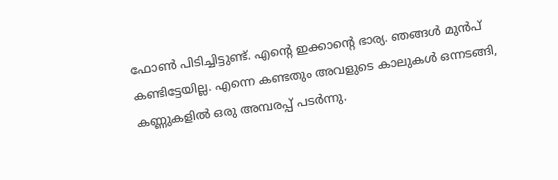ഫോൺ പിടിച്ചിട്ടുണ്ട്. എന്റെ ഇക്കാന്റെ ഭാര്യ. ഞങ്ങൾ മുൻപ് കണ്ടിട്ടേയില്ല. എന്നെ കണ്ടതും അവളുടെ കാലുകൾ ഒന്നടങ്ങി, കണ്ണുകളിൽ ഒരു അമ്പരപ്പ് പടർന്നു.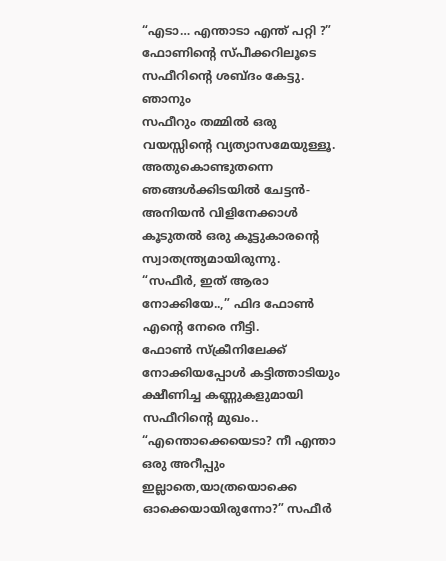“എടാ… എന്താടാ എന്ത് പറ്റി ?”
ഫോണിന്റെ സ്പീക്കറിലൂടെ സഫീറിന്റെ ശബ്ദം കേട്ടു.
ഞാനും
സഫീറും തമ്മിൽ ഒരു വയസ്സിന്റെ വ്യത്യാസമേയുള്ളൂ. അതുകൊണ്ടുതന്നെ ഞങ്ങൾക്കിടയിൽ ചേട്ടൻ-അനിയൻ വിളിനേക്കാൾ കൂടുതൽ ഒരു കൂട്ടുകാരന്റെ സ്വാതന്ത്ര്യമായിരുന്നു.
“സഫീർ, ഇത് ആരാ നോക്കിയേ..,” ഫിദ ഫോൺ എന്റെ നേരെ നീട്ടി.
ഫോൺ സ്ക്രീനിലേക്ക് നോക്കിയപ്പോൾ കട്ടിത്താടിയും ക്ഷീണിച്ച കണ്ണുകളുമായി സഫീറിന്റെ മുഖം..
“എന്തൊക്കെയെടാ? നീ എന്താ ഒരു അറീപ്പും ഇല്ലാതെ,യാത്രയൊക്കെ ഓക്കെയായിരുന്നോ?” സഫീർ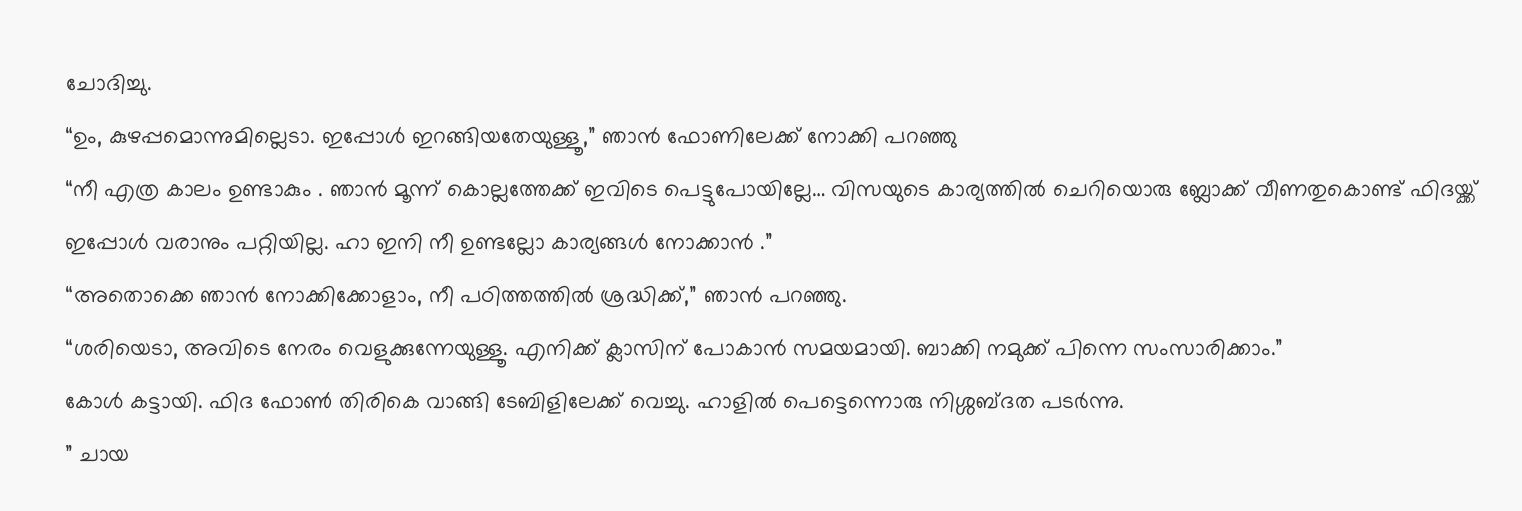ചോദിച്ചു.
“ഉം, കുഴപ്പമൊന്നുമില്ലെടാ. ഇപ്പോൾ ഇറങ്ങിയതേയുള്ളൂ,” ഞാൻ ഫോണിലേക്ക് നോക്കി പറഞ്ഞു
“നീ എത്ര കാലം ഉണ്ടാകും . ഞാൻ മൂന്ന് കൊല്ലത്തേക്ക് ഇവിടെ പെട്ടുപോയില്ലേ… വിസയുടെ കാര്യത്തിൽ ചെറിയൊരു ബ്ലോക്ക് വീണതുകൊണ്ട് ഫിദയ്ക്ക് ഇപ്പോൾ വരാനും പറ്റിയില്ല. ഹാ ഇനി നീ ഉണ്ടല്ലോ കാര്യങ്ങൾ നോക്കാൻ .”
“അതൊക്കെ ഞാൻ നോക്കിക്കോളാം, നീ പഠിത്തത്തിൽ ശ്രദ്ധിക്ക്,” ഞാൻ പറഞ്ഞു.
“ശരിയെടാ, അവിടെ നേരം വെളുക്കുന്നേയുള്ളൂ. എനിക്ക് ക്ലാസിന് പോകാൻ സമയമായി. ബാക്കി നമുക്ക് പിന്നെ സംസാരിക്കാം.”
കോൾ കട്ടായി. ഫിദ ഫോൺ തിരികെ വാങ്ങി ടേബിളിലേക്ക് വെച്ചു. ഹാളിൽ പെട്ടെന്നൊരു നിശ്ശബ്ദത പടർന്നു.
” ചായ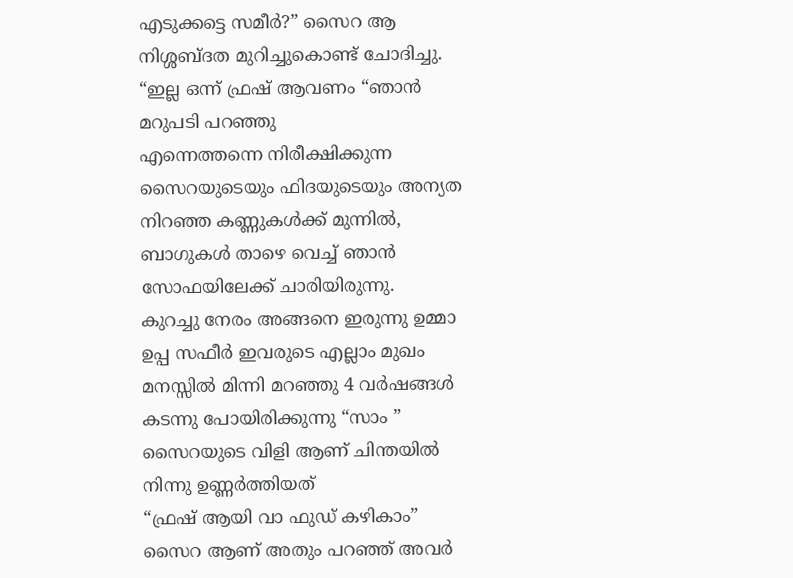എടുക്കട്ടെ സമീർ?” സൈറ ആ നിശ്ശബ്ദത മുറിച്ചുകൊണ്ട് ചോദിച്ചു.
“ഇല്ല ഒന്ന് ഫ്രഷ് ആവണം “ഞാൻ മറുപടി പറഞ്ഞു
എന്നെത്തന്നെ നിരീക്ഷിക്കുന്ന സൈറയുടെയും ഫിദയുടെയും അന്യത നിറഞ്ഞ കണ്ണുകൾക്ക് മുന്നിൽ, ബാഗുകൾ താഴെ വെച്ച് ഞാൻ സോഫയിലേക്ക് ചാരിയിരുന്നു.
കുറച്ചു നേരം അങ്ങനെ ഇരുന്നു ഉമ്മാ ഉപ്പ സഫീർ ഇവരുടെ എല്ലാം മുഖം മനസ്സിൽ മിന്നി മറഞ്ഞു 4 വർഷങ്ങൾ കടന്നു പോയിരിക്കുന്നു “സാം ” സൈറയുടെ വിളി ആണ് ചിന്തയിൽ നിന്നു ഉണ്ണർത്തിയത്
“ഫ്രഷ് ആയി വാ ഫുഡ് കഴികാം”
സൈറ ആണ് അതും പറഞ്ഞ് അവർ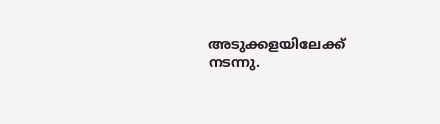അടുക്കളയിലേക്ക് നടന്നു.